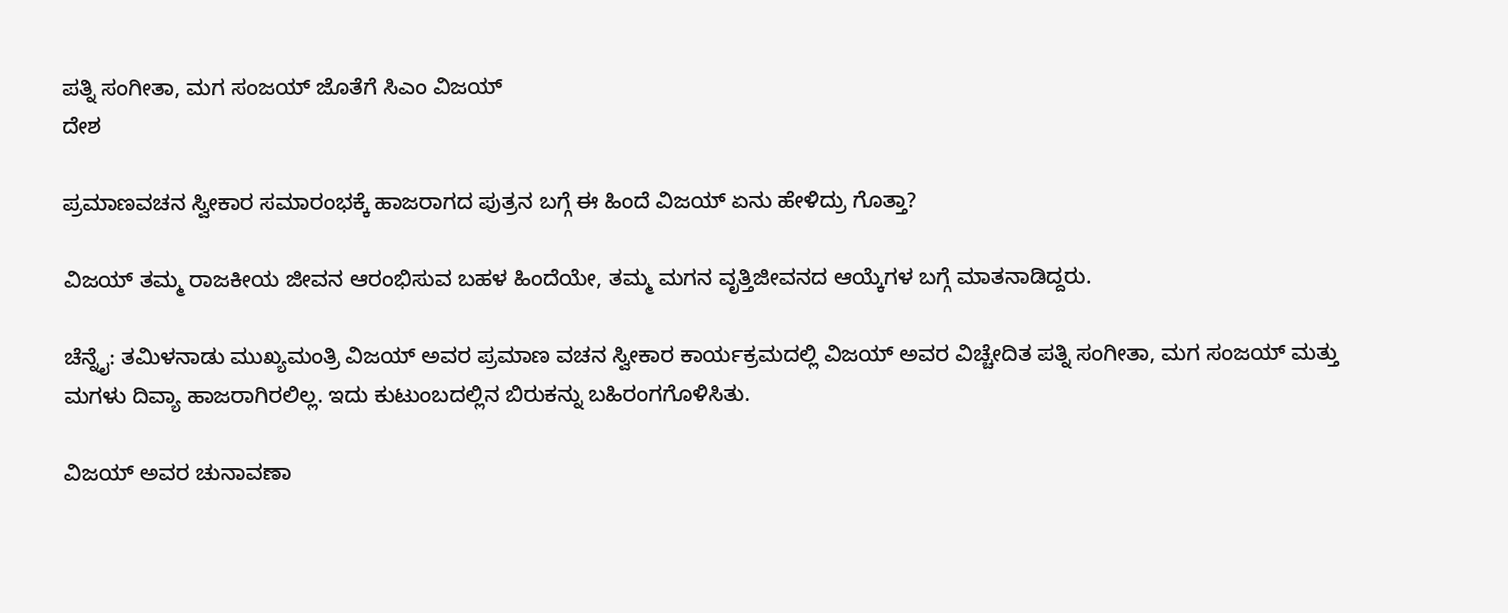ಪತ್ನಿ ಸಂಗೀತಾ, ಮಗ ಸಂಜಯ್ ಜೊತೆಗೆ ಸಿಎಂ ವಿಜಯ್
ದೇಶ

ಪ್ರಮಾಣವಚನ ಸ್ವೀಕಾರ ಸಮಾರಂಭಕ್ಕೆ ಹಾಜರಾಗದ ಪುತ್ರನ ಬಗ್ಗೆ ಈ ಹಿಂದೆ ವಿಜಯ್ ಏನು ಹೇಳಿದ್ರು ಗೊತ್ತಾ?

ವಿಜಯ್ ತಮ್ಮ ರಾಜಕೀಯ ಜೀವನ ಆರಂಭಿಸುವ ಬಹಳ ಹಿಂದೆಯೇ, ತಮ್ಮ ಮಗನ ವೃತ್ತಿಜೀವನದ ಆಯ್ಕೆಗಳ ಬಗ್ಗೆ ಮಾತನಾಡಿದ್ದರು.

ಚೆನ್ನೈ: ತಮಿಳನಾಡು ಮುಖ್ಯಮಂತ್ರಿ ವಿಜಯ್ ಅವರ ಪ್ರಮಾಣ ವಚನ ಸ್ವೀಕಾರ ಕಾರ್ಯಕ್ರಮದಲ್ಲಿ ವಿಜಯ್ ಅವರ ವಿಚ್ಚೇದಿತ ಪತ್ನಿ ಸಂಗೀತಾ, ಮಗ ಸಂಜಯ್ ಮತ್ತು ಮಗಳು ದಿವ್ಯಾ ಹಾಜರಾಗಿರಲಿಲ್ಲ. ಇದು ಕುಟುಂಬದಲ್ಲಿನ ಬಿರುಕನ್ನು ಬಹಿರಂಗಗೊಳಿಸಿತು.

ವಿಜಯ್ ಅವರ ಚುನಾವಣಾ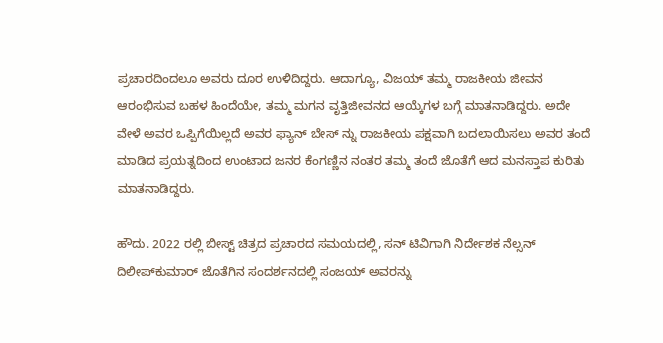ಪ್ರಚಾರದಿಂದಲೂ ಅವರು ದೂರ ಉಳಿದಿದ್ದರು. ಆದಾಗ್ಯೂ, ವಿಜಯ್ ತಮ್ಮ ರಾಜಕೀಯ ಜೀವನ ಆರಂಭಿಸುವ ಬಹಳ ಹಿಂದೆಯೇ, ತಮ್ಮ ಮಗನ ವೃತ್ತಿಜೀವನದ ಆಯ್ಕೆಗಳ ಬಗ್ಗೆ ಮಾತನಾಡಿದ್ದರು. ಅದೇ ವೇಳೆ ಅವರ ಒಪ್ಪಿಗೆಯಿಲ್ಲದೆ ಅವರ ಫ್ಯಾನ್ ಬೇಸ್ ನ್ನು ರಾಜಕೀಯ ಪಕ್ಷವಾಗಿ ಬದಲಾಯಿಸಲು ಅವರ ತಂದೆ ಮಾಡಿದ ಪ್ರಯತ್ನದಿಂದ ಉಂಟಾದ ಜನರ ಕೆಂಗಣ್ಣಿನ ನಂತರ ತಮ್ಮ ತಂದೆ ಜೊತೆಗೆ ಆದ ಮನಸ್ತಾಪ ಕುರಿತು ಮಾತನಾಡಿದ್ದರು.

ಹೌದು. 2022 ರಲ್ಲಿ ಬೀಸ್ಟ್ ಚಿತ್ರದ ಪ್ರಚಾರದ ಸಮಯದಲ್ಲಿ, ಸನ್ ಟಿವಿಗಾಗಿ ನಿರ್ದೇಶಕ ನೆಲ್ಸನ್ ದಿಲೀಪ್‌ಕುಮಾರ್ ಜೊತೆಗಿನ ಸಂದರ್ಶನದಲ್ಲಿ ಸಂಜಯ್ ಅವರನ್ನು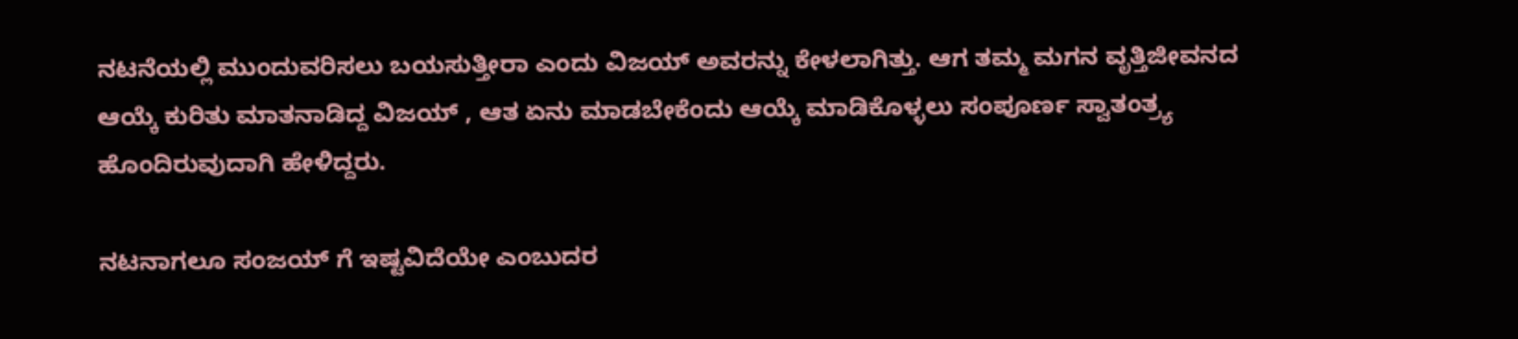ನಟನೆಯಲ್ಲಿ ಮುಂದುವರಿಸಲು ಬಯಸುತ್ತೀರಾ ಎಂದು ವಿಜಯ್ ಅವರನ್ನು ಕೇಳಲಾಗಿತ್ತು. ಆಗ ತಮ್ಮ ಮಗನ ವೃತ್ತಿಜೀವನದ ಆಯ್ಕೆ ಕುರಿತು ಮಾತನಾಡಿದ್ದ ವಿಜಯ್ , ಆತ ಏನು ಮಾಡಬೇಕೆಂದು ಆಯ್ಕೆ ಮಾಡಿಕೊಳ್ಳಲು ಸಂಪೂರ್ಣ ಸ್ವಾತಂತ್ರ್ಯ ಹೊಂದಿರುವುದಾಗಿ ಹೇಳಿದ್ದರು.

ನಟನಾಗಲೂ ಸಂಜಯ್ ಗೆ ಇಷ್ಟವಿದೆಯೇ ಎಂಬುದರ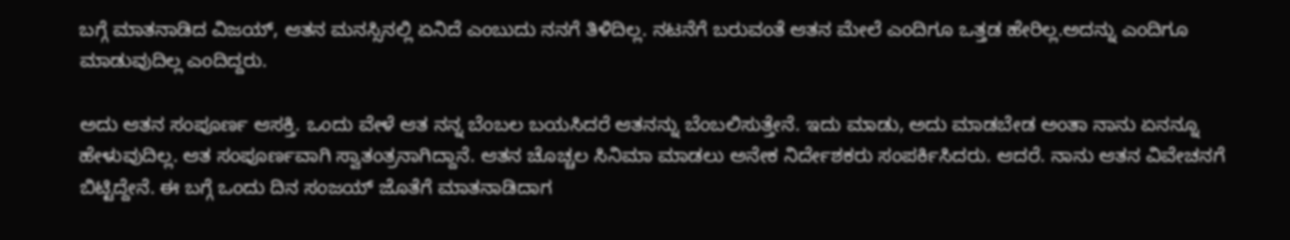ಬಗ್ಗೆ ಮಾತನಾಡಿದ ವಿಜಯ್, ಆತನ ಮನಸ್ಸಿನಲ್ಲಿ ಏನಿದೆ ಎಂಬುದು ನನಗೆ ತಿಳಿದಿಲ್ಲ. ನಟನೆಗೆ ಬರುವಂತೆ ಆತನ ಮೇಲೆ ಎಂದಿಗೂ ಒತ್ತಡ ಹೇರಿಲ್ಲ.ಅದನ್ನು ಎಂದಿಗೂ ಮಾಡುವುದಿಲ್ಲ ಎಂದಿದ್ದರು.

ಅದು ಆತನ ಸಂಪೂರ್ಣ ಆಸಕ್ತಿ. ಒಂದು ವೇಳೆ ಆತ ನನ್ನ ಬೆಂಬಲ ಬಯಸಿದರೆ ಆತನನ್ನು ಬೆಂಬಲಿಸುತ್ತೇನೆ. ಇದು ಮಾಡು, ಅದು ಮಾಡಬೇಡ ಅಂತಾ ನಾನು ಏನನ್ನೂ ಹೇಳುವುದಿಲ್ಲ. ಆತ ಸಂಪೂರ್ಣವಾಗಿ ಸ್ವಾತಂತ್ರನಾಗಿದ್ದಾನೆ. ಆತನ ಚೊಚ್ಚಲ ಸಿನಿಮಾ ಮಾಡಲು ಅನೇಕ ನಿರ್ದೇಶಕರು ಸಂಪರ್ಕಿಸಿದರು. ಆದರೆ. ನಾನು ಆತನ ವಿವೇಚನಗೆ ಬಿಟ್ಟಿದ್ದೇನೆ. ಈ ಬಗ್ಗೆ ಒಂದು ದಿನ ಸಂಜಯ್ ಜೊತೆಗೆ ಮಾತನಾಡಿದಾಗ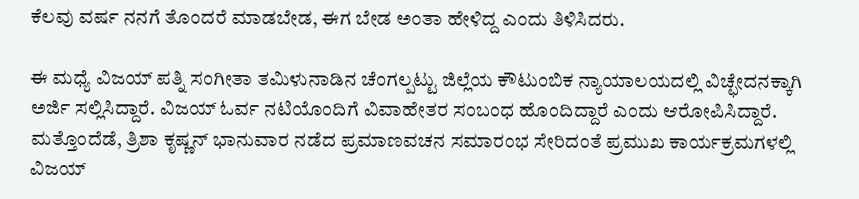ಕೆಲವು ವರ್ಷ ನನಗೆ ತೊಂದರೆ ಮಾಡಬೇಡ, ಈಗ ಬೇಡ ಅಂತಾ ಹೇಳಿದ್ದ ಎಂದು ತಿಳಿಸಿದರು.

ಈ ಮಧ್ಯೆ ವಿಜಯ್ ಪತ್ನಿ ಸಂಗೀತಾ ತಮಿಳುನಾಡಿನ ಚೆಂಗಲ್ಪಟ್ಟು ಜಿಲ್ಲೆಯ ಕೌಟುಂಬಿಕ ನ್ಯಾಯಾಲಯದಲ್ಲಿ ವಿಚ್ಛೇದನಕ್ಕಾಗಿ ಅರ್ಜಿ ಸಲ್ಲಿಸಿದ್ದಾರೆ. ವಿಜಯ್ ಓರ್ವ ನಟಿಯೊಂದಿಗೆ ವಿವಾಹೇತರ ಸಂಬಂಧ ಹೊಂದಿದ್ದಾರೆ ಎಂದು ಆರೋಪಿಸಿದ್ದಾರೆ. ಮತ್ತೊಂದೆಡೆ, ತ್ರಿಶಾ ಕೃಷ್ಣನ್ ಭಾನುವಾರ ನಡೆದ ಪ್ರಮಾಣವಚನ ಸಮಾರಂಭ ಸೇರಿದಂತೆ ಪ್ರಮುಖ ಕಾರ್ಯಕ್ರಮಗಳಲ್ಲಿ ವಿಜಯ್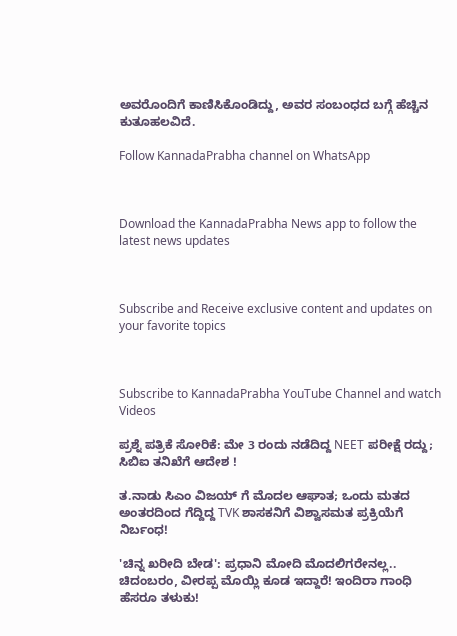ಅವರೊಂದಿಗೆ ಕಾಣಿಸಿಕೊಂಡಿದ್ದು, ಅವರ ಸಂಬಂಧದ ಬಗ್ಗೆ ಹೆಚ್ಚಿನ ಕುತೂಹಲವಿದೆ.

Follow KannadaPrabha channel on WhatsApp



Download the KannadaPrabha News app to follow the latest news updates



Subscribe and Receive exclusive content and updates on your favorite topics



Subscribe to KannadaPrabha YouTube Channel and watch Videos

ಪ್ರಶ್ನೆ ಪತ್ರಿಕೆ ಸೋರಿಕೆ: ಮೇ 3 ರಂದು ನಡೆದಿದ್ದ NEET ಪರೀಕ್ಷೆ ರದ್ದು; ಸಿಬಿಐ ತನಿಖೆಗೆ ಆದೇಶ !

ತ.ನಾಡು ಸಿಎಂ ವಿಜಯ್ ಗೆ ಮೊದಲ ಆಘಾತ; ಒಂದು ಮತದ ಅಂತರದಿಂದ ಗೆದ್ದಿದ್ದ TVK ಶಾಸಕನಿಗೆ ವಿಶ್ವಾಸಮತ ಪ್ರಕ್ರಿಯೆಗೆ ನಿರ್ಬಂಧ!

'ಚಿನ್ನ ಖರೀದಿ ಬೇಡ': ಪ್ರಧಾನಿ ಮೋದಿ ಮೊದಲಿಗರೇನಲ್ಲ.. ಚಿದಂಬರಂ, ವೀರಪ್ಪ ಮೊಯ್ಲಿ ಕೂಡ ಇದ್ದಾರೆ! ಇಂದಿರಾ ಗಾಂಧಿ ಹೆಸರೂ ತಳುಕು!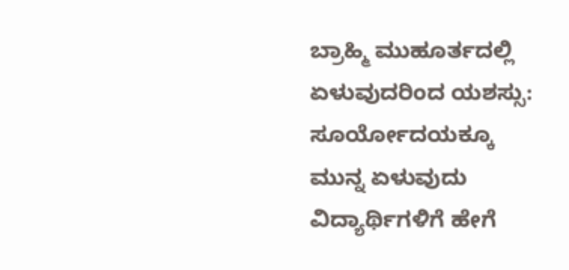ಬ್ರಾಹ್ಮಿ ಮುಹೂರ್ತದಲ್ಲಿ ಏಳುವುದರಿಂದ ಯಶಸ್ಸು: ಸೂರ್ಯೋದಯಕ್ಕೂ ಮುನ್ನ ಏಳುವುದು ವಿದ್ಯಾರ್ಥಿಗಳಿಗೆ ಹೇಗೆ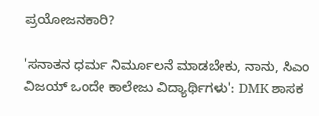ಪ್ರಯೋಜನಕಾರಿ?

'ಸನಾತನ ಧರ್ಮ ನಿರ್ಮೂಲನೆ ಮಾಡಬೇಕು, ನಾನು, ಸಿಎಂ ವಿಜಯ್ ಒಂದೇ ಕಾಲೇಜು ವಿದ್ಯಾರ್ಥಿಗಳು': DMK ಶಾಸಕ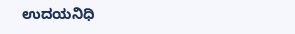ಉದಯನಿಧಿ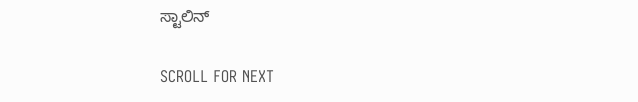ಸ್ಟಾಲಿನ್

SCROLL FOR NEXT